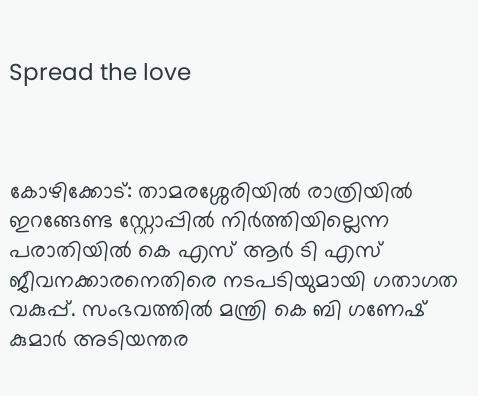Spread the love



കോഴിക്കോട്: താമരശ്ശേരിയിൽ രാത്രിയിൽ ഇറങ്ങേണ്ട സ്റ്റോപ്പിൽ നിർത്തിയില്ലെന്ന പരാതിയിൽ കെ എസ് ആർ ടി എസ് ജീവനക്കാരനെതിരെ നടപടിയുമായി ഗതാഗത വകുപ്പ്. സംഭവത്തിൽ മന്ത്രി കെ ബി ഗണേഷ് കുമാർ അടിയന്തര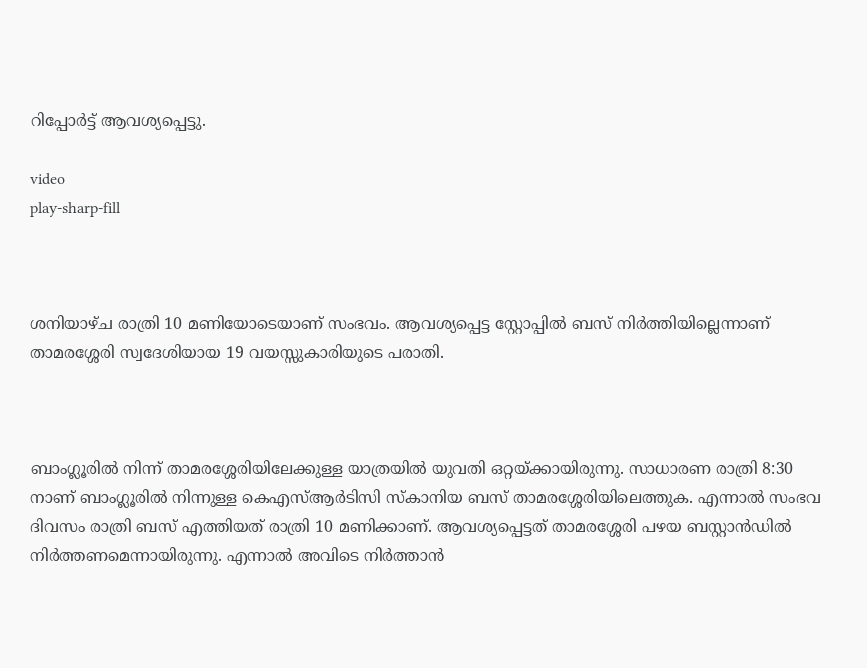റിപ്പോർട്ട് ആവശ്യപ്പെട്ടു.

video
play-sharp-fill



ശനിയാഴ്ച രാത്രി 10 മണിയോടെയാണ് സംഭവം. ആവശ്യപ്പെട്ട സ്റ്റോപ്പിൽ ബസ് നിർത്തിയില്ലെന്നാണ് താമരശ്ശേരി സ്വദേശിയായ 19 വയസ്സുകാരിയുടെ പരാതി.



ബാംഗ്ലൂരിൽ നിന്ന് താമരശ്ശേരിയിലേക്കുള്ള യാത്രയിൽ യുവതി ഒറ്റയ്ക്കായിരുന്നു. സാധാരണ രാത്രി 8:30 നാണ് ബാംഗ്ലൂരിൽ നിന്നുള്ള കെഎസ്ആർടിസി സ്കാനിയ ബസ് താമരശ്ശേരിയിലെത്തുക. എന്നാൽ സംഭവ ദിവസം രാത്രി ബസ് എത്തിയത് രാത്രി 10 മണിക്കാണ്. ആവശ്യപ്പെട്ടത് താമരശ്ശേരി പഴയ ബസ്റ്റാൻഡിൽ നിർത്തണമെന്നായിരുന്നു. എന്നാൽ അവിടെ നിർത്താൻ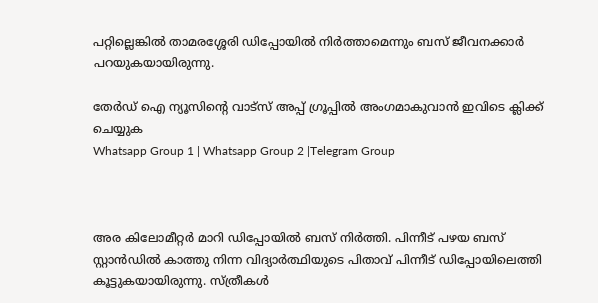പറ്റില്ലെങ്കിൽ താമരശ്ശേരി ഡിപ്പോയിൽ നിർത്താമെന്നും ബസ് ജീവനക്കാർ പറയുകയായിരുന്നു.

തേർഡ് ഐ ന്യൂസിന്റെ വാട്സ് അപ്പ് ഗ്രൂപ്പിൽ അംഗമാകുവാൻ ഇവിടെ ക്ലിക്ക് ചെയ്യുക
Whatsapp Group 1 | Whatsapp Group 2 |Telegram Group



അര കിലോമീറ്റർ മാറി ഡിപ്പോയിൽ ബസ് നിർത്തി. പിന്നീട് പഴയ ബസ് സ്റ്റാൻഡിൽ കാത്തു നിന്ന വിദ്യാർത്ഥിയുടെ പിതാവ് പിന്നീട് ഡിപ്പോയിലെത്തി കൂട്ടുകയായിരുന്നു. സ്ത്രീകൾ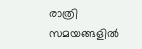രാത്രി സമയങ്ങളിൽ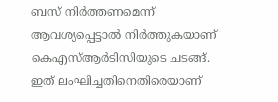ബസ് നിർത്തണമെന്ന് ആവശ്യപ്പെട്ടാൽ നിർത്തുകയാണ് കെഎസ്ആർടിസിയുടെ ചടങ്ങ്. ഇത് ലംഘിച്ചതിനെതിരെയാണ്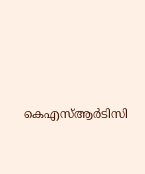കെഎസ്ആർടിസി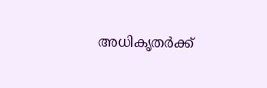അധികൃതർക്ക്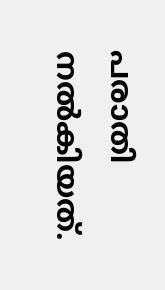പരാതി നൽകിയത്.